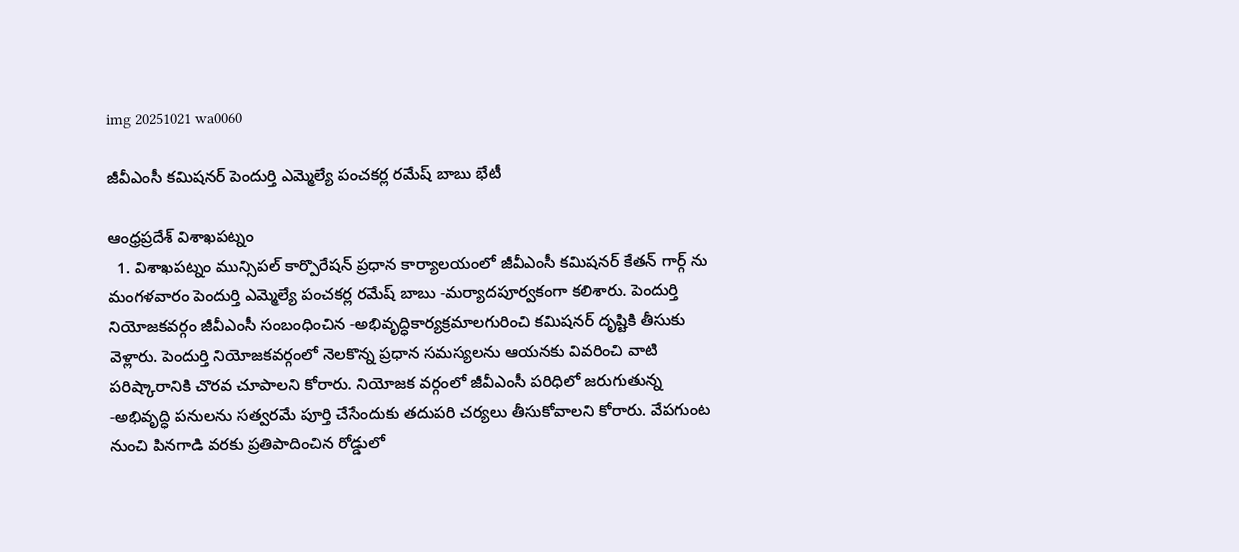img 20251021 wa0060

జీవీఎంసీ కమిషనర్ పెందుర్తి ఎమ్మెల్యే పంచకర్ల రమేష్ బాబు భేటీ

ఆంధ్రప్రదేశ్‌ విశాఖపట్నం
  1. విశాఖపట్నం మున్సిపల్ కార్పొరేషన్ ప్రధాన కార్యాలయంలో జీవీఎంసీ కమిషనర్ కేతన్ గార్గ్ ను మంగళవారం పెందుర్తి ఎమ్మెల్యే పంచకర్ల రమేష్ బాబు -మర్యాదపూర్వకంగా కలిశారు. పెందుర్తి నియోజకవర్గం జీవీఎంసీ సంబంధించిన -అభివృద్ధికార్యక్రమాలగురించి కమిషనర్ దృష్టికి తీసుకు వెళ్లారు. పెందుర్తి నియోజకవర్గంలో నెలకొన్న ప్రధాన సమస్యలను ఆయనకు వివరించి వాటి పరిష్కారానికి చొరవ చూపాలని కోరారు. నియోజక వర్గంలో జీవీఎంసీ పరిధిలో జరుగుతున్న -అభివృద్ధి పనులను సత్వరమే పూర్తి చేసేందుకు తదుపరి చర్యలు తీసుకోవాలని కోరారు. వేపగుంట నుంచి పినగాడి వరకు ప్రతిపాదించిన రోడ్డులో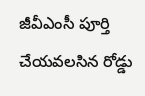జీవీఎంసీ పూర్తి చేయవలసిన రోడ్డు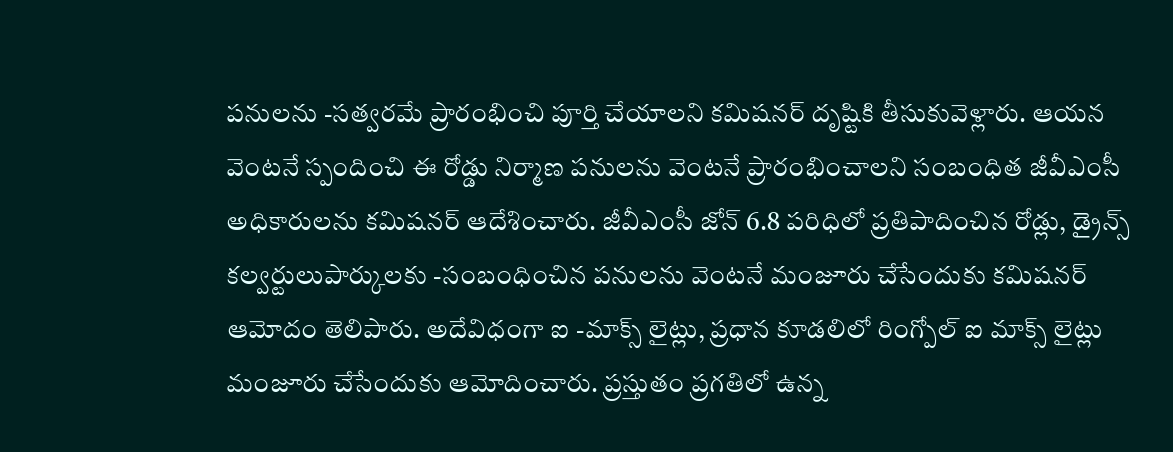పనులను -సత్వరమే ప్రారంభించి పూర్తి చేయాలని కమిషనర్ దృష్టికి తీసుకువెళ్లారు. ఆయన వెంటనే స్పందించి ఈ రోడ్డు నిర్మాణ పనులను వెంటనే ప్రారంభించాలని సంబంధిత జీవీఎంసీ అధికారులను కమిషనర్ ఆదేశించారు. జీవీఎంసీ జోన్ 6.8 పరిధిలో ప్రతిపాదించిన రోడ్లు, డ్రైన్స్ కల్వర్టులుపార్కులకు -సంబంధించిన పనులను వెంటనే మంజూరు చేసేందుకు కమిషనర్ ఆమోదం తెలిపారు. అదేవిధంగా ఐ -మాక్స్ లైట్లు, ప్రధాన కూడలిలో రింగ్పోల్ ఐ మాక్స్ లైట్లు మంజూరు చేసేందుకు ఆమోదించారు. ప్రస్తుతం ప్రగతిలో ఉన్న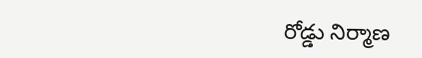రోడ్డు నిర్మాణ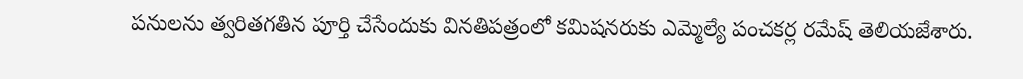పనులను త్వరితగతిన పూర్తి చేసేందుకు వినతిపత్రంలో కమిషనరుకు ఎమ్మెల్యే పంచకర్ల రమేష్ తెలియజేశారు.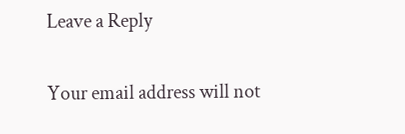Leave a Reply

Your email address will not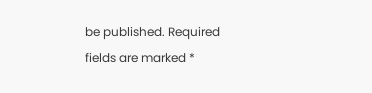be published. Required fields are marked *